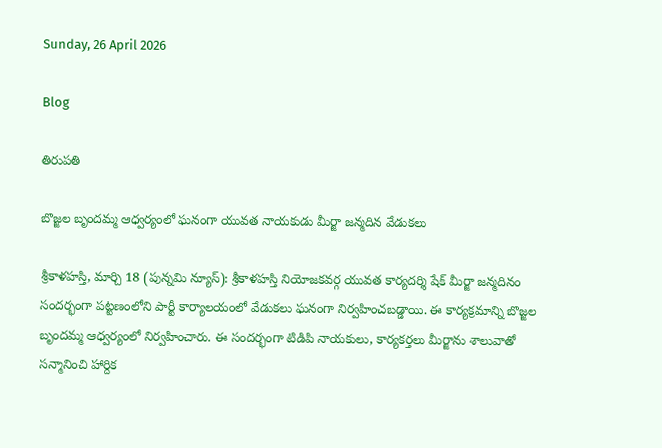Sunday, 26 April 2026

Blog

తిరుపతి

బొజ్జల బృందమ్మ ఆధ్వర్యంలో ఘనంగా యువత నాయకుడు మీర్జా జన్మదిన వేడుకలు

శ్రీకాళహస్తి, మార్చి 18 (పున్నమి న్యూస్): శ్రీకాళహస్తి నియోజకవర్గ యువత కార్యదర్శి షేక్ మీర్జా జన్మదినం సందర్భంగా పట్టణంలోని పార్టీ కార్యాలయంలో వేడుకలు ఘనంగా నిర్వహించబడ్డాయి. ఈ కార్యక్రమాన్ని బొజ్జల బృందమ్మ ఆధ్వర్యంలో నిర్వహించారు. ఈ సందర్భంగా టిడిపి నాయకులు, కార్యకర్తలు మీర్జాను శాలువాతో సన్మానించి హార్దిక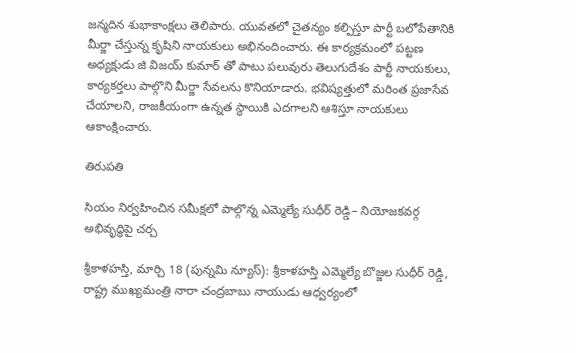జన్మదిన శుభాకాంక్షలు తెలిపారు. యువతలో చైతన్యం కల్పిస్తూ పార్టీ బలోపేతానికి మీర్జా చేస్తున్న కృషిని నాయకులు అభినందించారు. ఈ కార్యక్రమంలో పట్టణ అధ్యక్షుడు జి విజయ్ కుమార్ తో పాటు పలువురు తెలుగుదేశం పార్టీ నాయకులు, కార్యకర్తలు పాల్గొని మీర్జా సేవలను కొనియాడారు. భవిష్యత్తులో మరింత ప్రజాసేవ చేయాలని, రాజకీయంగా ఉన్నత స్థాయికి ఎదగాలని ఆశిస్తూ నాయకులు ఆకాంక్షించారు.

తిరుపతి

సియం నిర్వహించిన సమీక్షలో పాల్గొన్న ఎమ్మెల్యే సుధీర్ రెడ్డి– నియోజకవర్గ అభివృద్ధిపై చర్చ

శ్రీకాళహస్తి, మార్చి 18 (పున్నమి న్యూస్): శ్రీకాళహస్తి ఎమ్మెల్యే బొజ్జల సుధీర్ రెడ్డి, రాష్ట్ర ముఖ్యమంత్రి నారా చంద్రబాబు నాయుడు ఆధ్వర్యంలో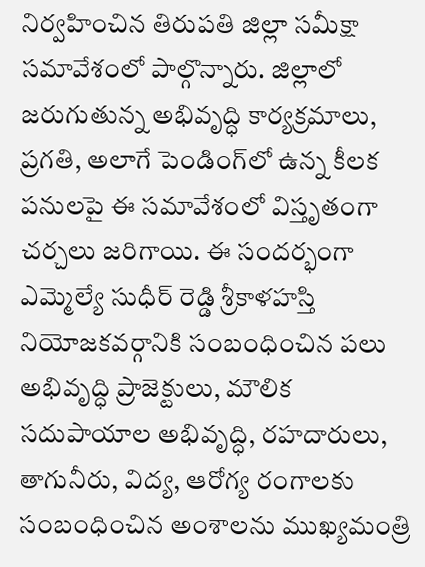నిర్వహించిన తిరుపతి జిల్లా సమీక్షా సమావేశంలో పాల్గొన్నారు. జిల్లాలో జరుగుతున్న అభివృద్ధి కార్యక్రమాలు, ప్రగతి, అలాగే పెండింగ్‌లో ఉన్న కీలక పనులపై ఈ సమావేశంలో విస్తృతంగా చర్చలు జరిగాయి. ఈ సందర్భంగా ఎమ్మెల్యే సుధీర్ రెడ్డి శ్రీకాళహస్తి నియోజకవర్గానికి సంబంధించిన పలు అభివృద్ధి ప్రాజెక్టులు, మౌలిక సదుపాయాల అభివృద్ధి, రహదారులు, తాగునీరు, విద్య, ఆరోగ్య రంగాలకు సంబంధించిన అంశాలను ముఖ్యమంత్రి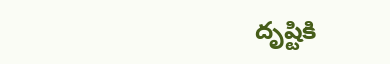దృష్టికి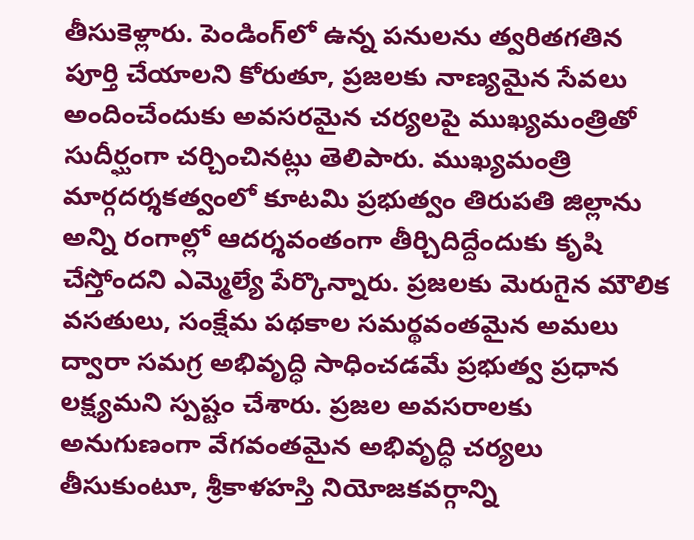తీసుకెళ్లారు. పెండింగ్‌లో ఉన్న పనులను త్వరితగతిన పూర్తి చేయాలని కోరుతూ, ప్రజలకు నాణ్యమైన సేవలు అందించేందుకు అవసరమైన చర్యలపై ముఖ్యమంత్రితో సుదీర్ఘంగా చర్చించినట్లు తెలిపారు. ముఖ్యమంత్రి మార్గదర్శకత్వంలో కూటమి ప్రభుత్వం తిరుపతి జిల్లాను అన్ని రంగాల్లో ఆదర్శవంతంగా తీర్చిదిద్దేందుకు కృషి చేస్తోందని ఎమ్మెల్యే పేర్కొన్నారు. ప్రజలకు మెరుగైన మౌలిక వసతులు, సంక్షేమ పథకాల సమర్థవంతమైన అమలు ద్వారా సమగ్ర అభివృద్ధి సాధించడమే ప్రభుత్వ ప్రధాన లక్ష్యమని స్పష్టం చేశారు. ప్రజల అవసరాలకు అనుగుణంగా వేగవంతమైన అభివృద్ధి చర్యలు తీసుకుంటూ, శ్రీకాళహస్తి నియోజకవర్గాన్ని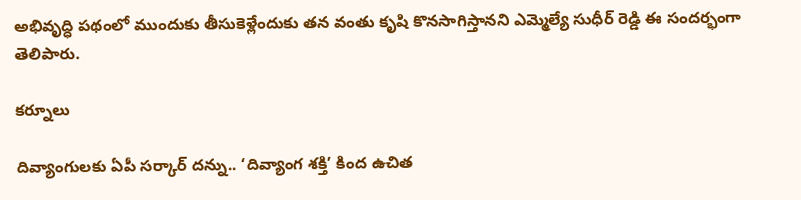అభివృద్ధి పథంలో ముందుకు తీసుకెళ్లేందుకు తన వంతు కృషి కొనసాగిస్తానని ఎమ్మెల్యే సుధీర్ రెడ్డి ఈ సందర్భంగా తెలిపారు.

కర్నూలు

దివ్యాంగులకు ఏపీ సర్కార్ దన్ను.. ‘దివ్యాంగ శక్తి’ కింద ఉచిత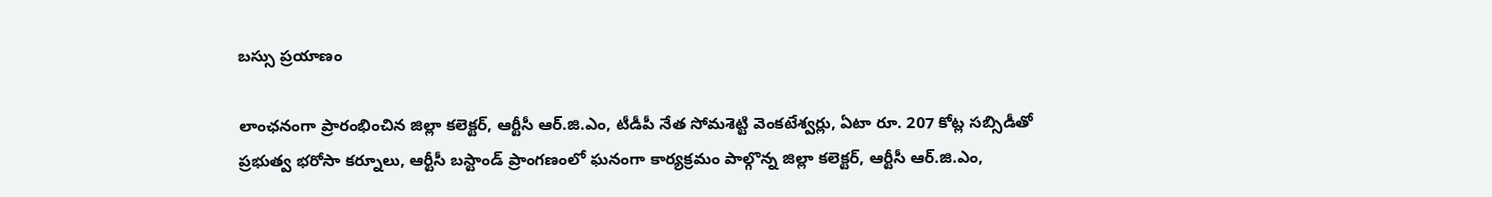బస్సు ప్రయాణం

లాంఛనంగా ప్రారంభించిన జిల్లా కలెక్టర్, ఆర్టీసీ ఆర్.జి.ఎం, టీడీపీ నేత సోమశెట్టి వెంకటేశ్వర్లు, ఏటా రూ. 207 కోట్ల సబ్సిడీతో ప్రభుత్వ భరోసా కర్నూలు, ఆర్టీసీ బస్టాండ్ ప్రాంగణంలో ఘనంగా కార్యక్రమం పాల్గొన్న జిల్లా కలెక్టర్, ఆర్టీసీ ఆర్.జి.ఎం,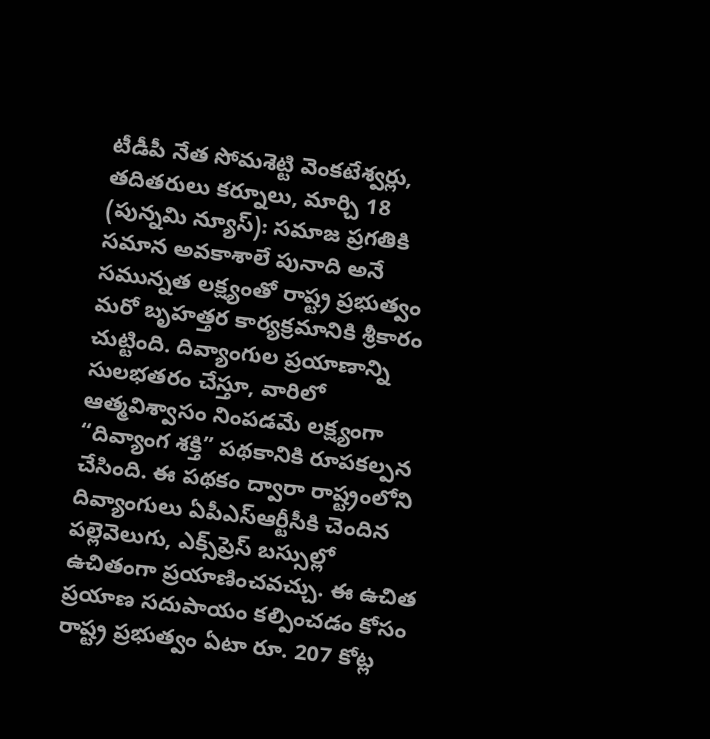టీడీపీ నేత సోమశెట్టి వెంకటేశ్వర్లు, తదితరులు కర్నూలు, మార్చి 18 (పున్నమి న్యూస్): సమాజ ప్రగతికి సమాన అవకాశాలే పునాది అనే సమున్నత లక్ష్యంతో రాష్ట్ర ప్రభుత్వం మరో బృహత్తర కార్యక్రమానికి శ్రీకారం చుట్టింది. దివ్యాంగుల ప్రయాణాన్ని సులభతరం చేస్తూ, వారిలో ఆత్మవిశ్వాసం నింపడమే లక్ష్యంగా “దివ్యాంగ శక్తి” పథకానికి రూపకల్పన చేసింది. ఈ పథకం ద్వారా రాష్ట్రంలోని దివ్యాంగులు ఏపీఎస్ఆర్టీసీకి చెందిన పల్లెవెలుగు, ఎక్స్‌ప్రెస్ బస్సుల్లో ఉచితంగా ప్రయాణించవచ్చు. ఈ ఉచిత ప్రయాణ సదుపాయం కల్పించడం కోసం రాష్ట్ర ప్రభుత్వం ఏటా రూ. 207 కోట్ల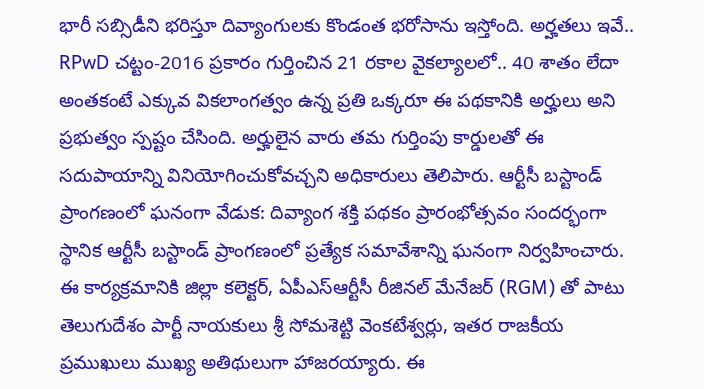భారీ సబ్సిడీని భరిస్తూ దివ్యాంగులకు కొండంత భరోసాను ఇస్తోంది. అర్హతలు ఇవే.. RPwD చట్టం-2016 ప్రకారం గుర్తించిన 21 రకాల వైకల్యాలలో.. 40 శాతం లేదా అంతకంటే ఎక్కువ వికలాంగత్వం ఉన్న ప్రతి ఒక్కరూ ఈ పథకానికి అర్హులు అని ప్రభుత్వం స్పష్టం చేసింది. అర్హులైన వారు తమ గుర్తింపు కార్డులతో ఈ సదుపాయాన్ని వినియోగించుకోవచ్చని అధికారులు తెలిపారు. ఆర్టీసీ బస్టాండ్ ప్రాంగణంలో ఘనంగా వేడుక: దివ్యాంగ శక్తి పథకం ప్రారంభోత్సవం సందర్భంగా స్థానిక ఆర్టీసీ బస్టాండ్ ప్రాంగణంలో ప్రత్యేక సమావేశాన్ని ఘనంగా నిర్వహించారు. ఈ కార్యక్రమానికి జిల్లా కలెక్టర్, ఏపీఎస్ఆర్టీసీ రీజినల్ మేనేజర్ (RGM) తో పాటు తెలుగుదేశం పార్టీ నాయకులు శ్రీ సోమశెట్టి వెంకటేశ్వర్లు, ఇతర రాజకీయ ప్రముఖులు ముఖ్య అతిథులుగా హాజరయ్యారు. ఈ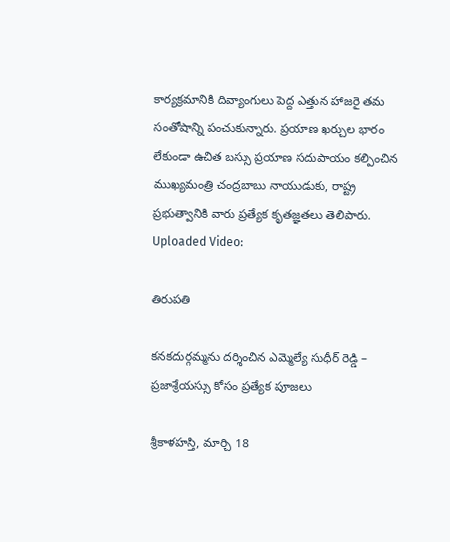కార్యక్రమానికి దివ్యాంగులు పెద్ద ఎత్తున హాజరై తమ సంతోషాన్ని పంచుకున్నారు. ప్రయాణ ఖర్చుల భారం లేకుండా ఉచిత బస్సు ప్రయాణ సదుపాయం కల్పించిన ముఖ్యమంత్రి చంద్రబాబు నాయుడుకు, రాష్ట్ర ప్రభుత్వానికి వారు ప్రత్యేక కృతజ్ఞతలు తెలిపారు. Uploaded Video:

తిరుపతి

కనకదుర్గమ్మను దర్శించిన ఎమ్మెల్యే సుధీర్ రెడ్డి – ప్రజాశ్రేయస్సు కోసం ప్రత్యేక పూజలు

శ్రీకాళహస్తి, మార్చి 18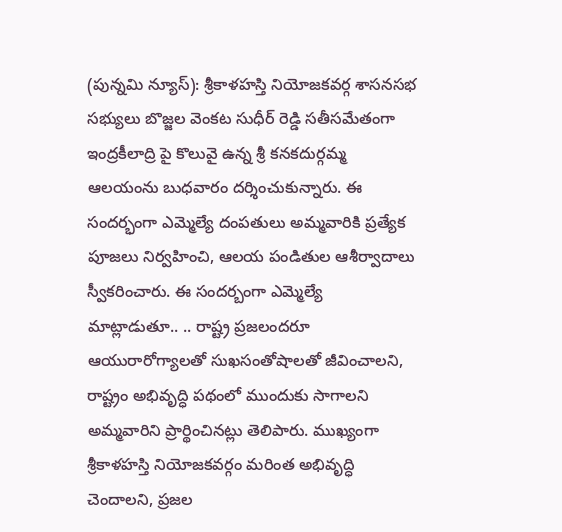(పున్నమి న్యూస్): శ్రీకాళహస్తి నియోజకవర్గ శాసనసభ సభ్యులు బొజ్జల వెంకట సుధీర్ రెడ్డి సతీసమేతంగా ఇంద్రకీలాద్రి పై కొలువై ఉన్న శ్రీ కనకదుర్గమ్మ ఆలయంను బుధవారం దర్శించుకున్నారు. ఈ సందర్భంగా ఎమ్మెల్యే దంపతులు అమ్మవారికి ప్రత్యేక పూజలు నిర్వహించి, ఆలయ పండితుల ఆశీర్వాదాలు స్వీకరించారు. ఈ సందర్బంగా ఎమ్మెల్యే మాట్లాడుతూ.. .. రాష్ట్ర ప్రజలందరూ ఆయురారోగ్యాలతో సుఖసంతోషాలతో జీవించాలని, రాష్ట్రం అభివృద్ధి పథంలో ముందుకు సాగాలని అమ్మవారిని ప్రార్థించినట్లు తెలిపారు. ముఖ్యంగా శ్రీకాళహస్తి నియోజకవర్గం మరింత అభివృద్ధి చెందాలని, ప్రజల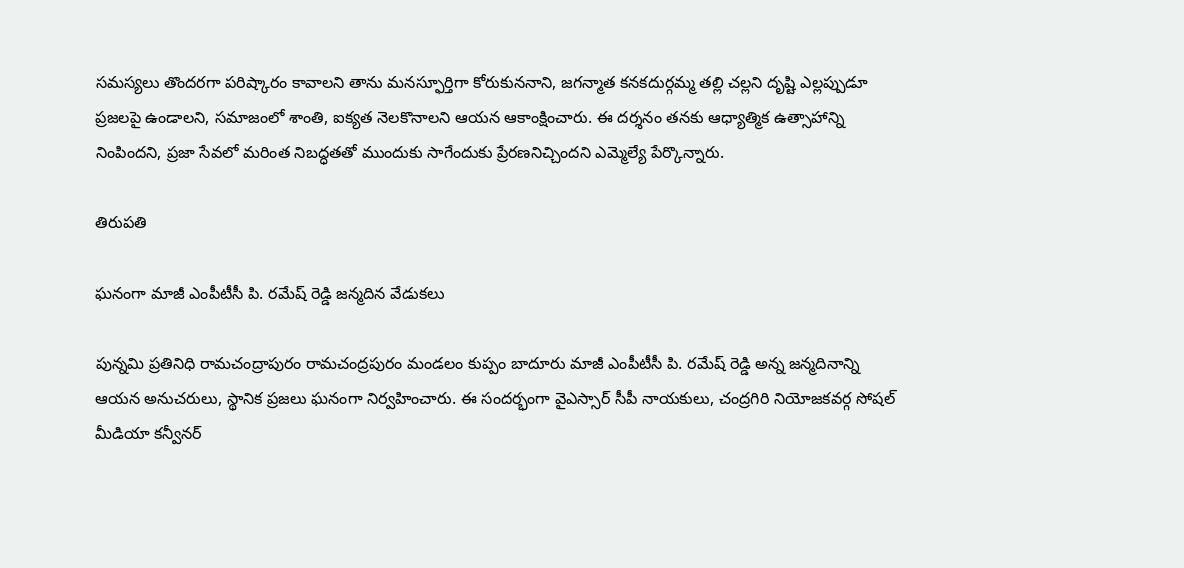సమస్యలు తొందరగా పరిష్కారం కావాలని తాను మనస్ఫూర్తిగా కోరుకుననాని, జగన్మాత కనకదుర్గమ్మ తల్లి చల్లని దృష్టి ఎల్లప్పుడూ ప్రజలపై ఉండాలని, సమాజంలో శాంతి, ఐక్యత నెలకొనాలని ఆయన ఆకాంక్షించారు. ఈ దర్శనం తనకు ఆధ్యాత్మిక ఉత్సాహాన్ని నింపిందని, ప్రజా సేవలో మరింత నిబద్ధతతో ముందుకు సాగేందుకు ప్రేరణనిచ్చిందని ఎమ్మెల్యే పేర్కొన్నారు.

తిరుపతి

ఘనంగా మాజీ ఎంపీటీసీ పి. రమేష్ రెడ్డి జన్మదిన వేడుకలు

పున్నమి ప్రతినిధి రామచంద్రాపురం రామచంద్రపురం మండలం కుప్పం బాదూరు మాజీ ఎంపీటీసీ పి. రమేష్ రెడ్డి అన్న జన్మదినాన్ని ఆయన అనుచరులు, స్థానిక ప్రజలు ఘనంగా నిర్వహించారు. ఈ సందర్భంగా వైఎస్సార్ సీపీ నాయకులు, చంద్రగిరి నియోజకవర్గ సోషల్ మీడియా కన్వీనర్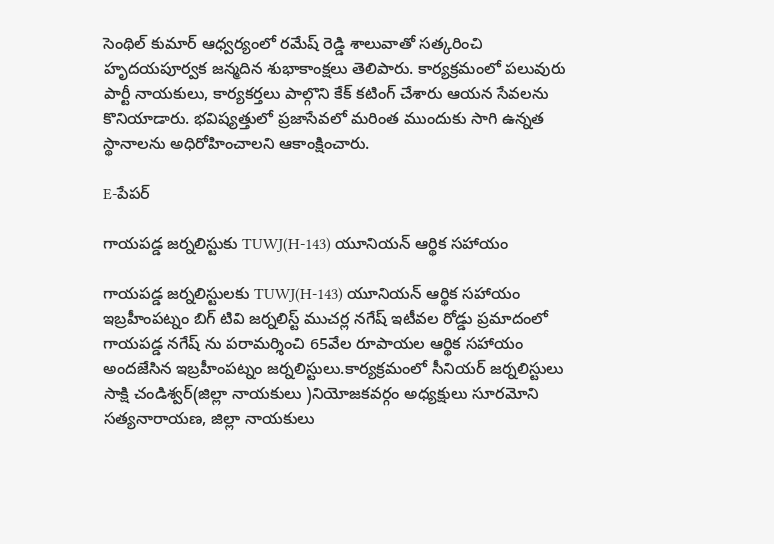సెంథిల్ కుమార్ ఆధ్వర్యంలో రమేష్ రెడ్డి శాలువాతో సత్కరించి హృదయపూర్వక జన్మదిన శుభాకాంక్షలు తెలిపారు. కార్యక్రమంలో పలువురు పార్టీ నాయకులు, కార్యకర్తలు పాల్గొని కేక్ కటింగ్ చేశారు ఆయన సేవలను కొనియాడారు. భవిష్యత్తులో ప్రజాసేవలో మరింత ముందుకు సాగి ఉన్నత స్థానాలను అధిరోహించాలని ఆకాంక్షించారు.

E-పేపర్

గాయపడ్డ జర్నలిస్టుకు TUWJ(H-143) యూనియన్ ఆర్థిక సహాయం

గాయపడ్డ జర్నలిస్టులకు TUWJ(H-143) యూనియన్ ఆర్థిక సహాయం ఇబ్రహీంపట్నం బిగ్ టివి జర్నలిస్ట్ ముచర్ల నగేష్ ఇటీవల రోడ్డు ప్రమాదంలో గాయపడ్డ నగేష్ ను పరామర్శించి 65వేల రూపాయల ఆర్థిక సహాయం అందజేసిన ఇబ్రహీంపట్నం జర్నలిస్టులు.కార్యక్రమంలో సీనియర్ జర్నలిస్టులు సాక్షి చండిశ్వర్(జిల్లా నాయకులు )నియోజకవర్గం అధ్యక్షులు సూరమోని సత్యనారాయణ, జిల్లా నాయకులు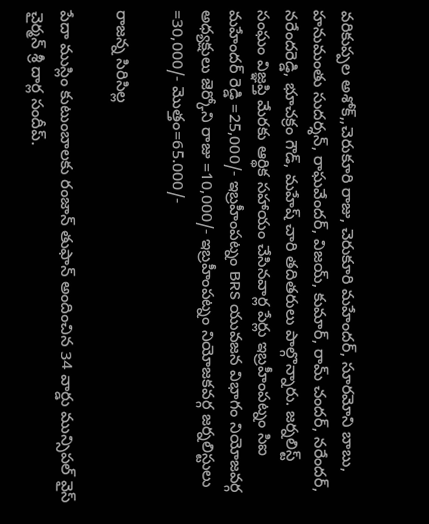వరికుప్పల అశోక్,,చెరుకూరి రాజు, చెరుకూరి మహేందర్, సూరమోని బాబు, హనుమంతు సుదర్శన్, రాఘవేందర్, విజయ్, కుమార్, రామ్ చందర్, నరేందర్, నరేందరెడ్డి, భూచక్రం గౌడ్, మహేష్ చారి తదితరులు పాల్గొన్నారు. జర్నలిస్ట్ సంఘం విజ్ఞప్తి మేరకు ఆర్థిక సహాయం చేసినవార్ల పేర్లు ఇబ్రహీంపట్నం సిఐ మహేందర్ రెడ్డి =25,000/- ఇబ్రహీంపట్నం BRS యువజన విభాగం నియోజవర్గ అధ్యక్షులు జెర్కోని రాజు =10,000/- ఇబ్రహీంపట్నం నియోజకవర్గ జర్నలిస్టులు =30,000/- మొత్తం=65.000/-

రాజన్న సిరిసిల్ల

పేదా ముస్లిం కుటుంబాలకు రంజాన్ తుఫాన్ అందించిన 34 వార్డు మున్సిపల్ వైస్ చైర్మన్ శ్రీ దార్ల సందీప్.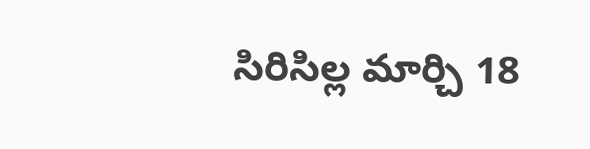సిరిసిల్ల మార్చి 18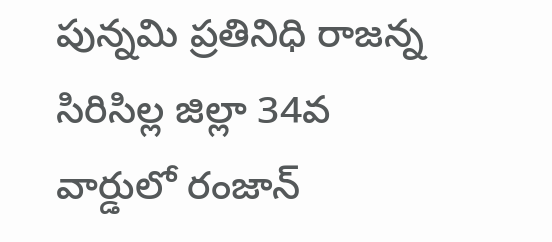పున్నమి ప్రతినిధి రాజన్న సిరిసిల్ల జిల్లా 34వ వార్డులో రంజాన్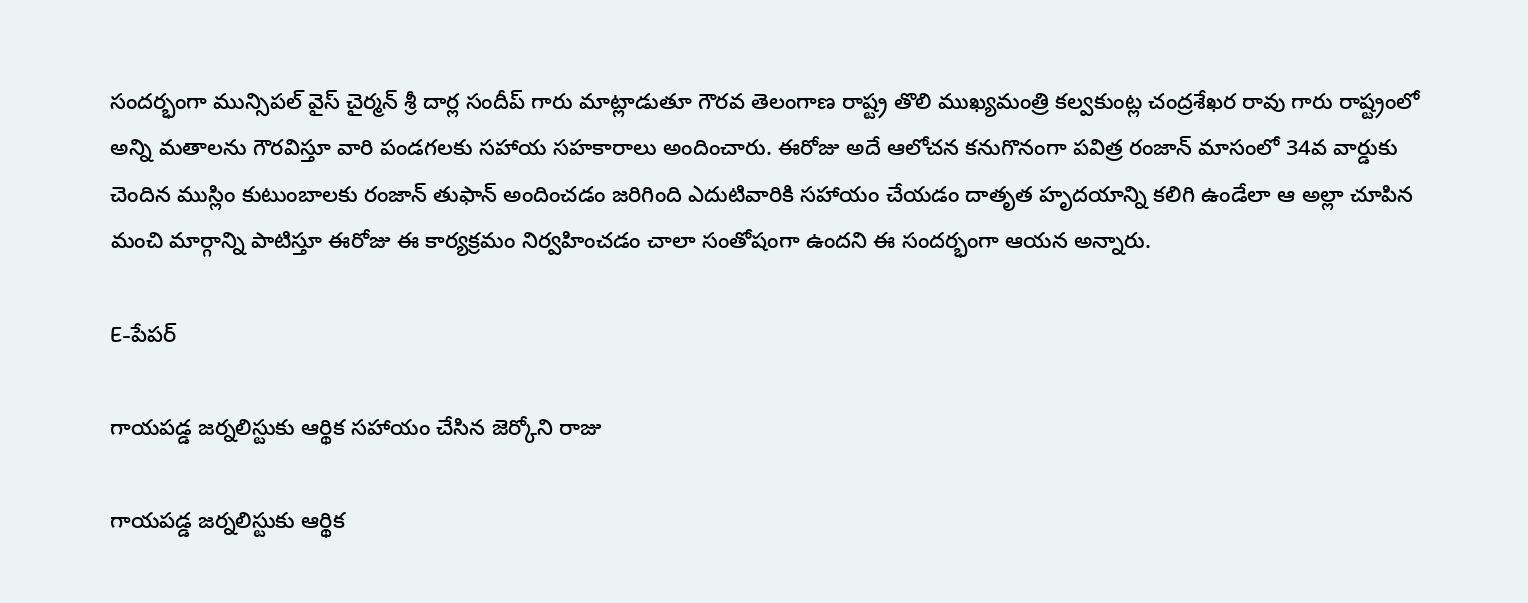సందర్భంగా మున్సిపల్ వైస్ చైర్మన్ శ్రీ దార్ల సందీప్ గారు మాట్లాడుతూ గౌరవ తెలంగాణ రాష్ట్ర తొలి ముఖ్యమంత్రి కల్వకుంట్ల చంద్రశేఖర రావు గారు రాష్ట్రంలో అన్ని మతాలను గౌరవిస్తూ వారి పండగలకు సహాయ సహకారాలు అందించారు. ఈరోజు అదే ఆలోచన కనుగొనంగా పవిత్ర రంజాన్ మాసంలో 34వ వార్డుకు చెందిన ముస్లిం కుటుంబాలకు రంజాన్ తుఫాన్ అందించడం జరిగింది ఎదుటివారికి సహాయం చేయడం దాతృత హృదయాన్ని కలిగి ఉండేలా ఆ అల్లా చూపిన మంచి మార్గాన్ని పాటిస్తూ ఈరోజు ఈ కార్యక్రమం నిర్వహించడం చాలా సంతోషంగా ఉందని ఈ సందర్భంగా ఆయన అన్నారు.

E-పేపర్

గాయపడ్డ జర్నలిస్టుకు ఆర్థిక సహాయం చేసిన జెర్కోని రాజు

గాయపడ్డ జర్నలిస్టుకు ఆర్థిక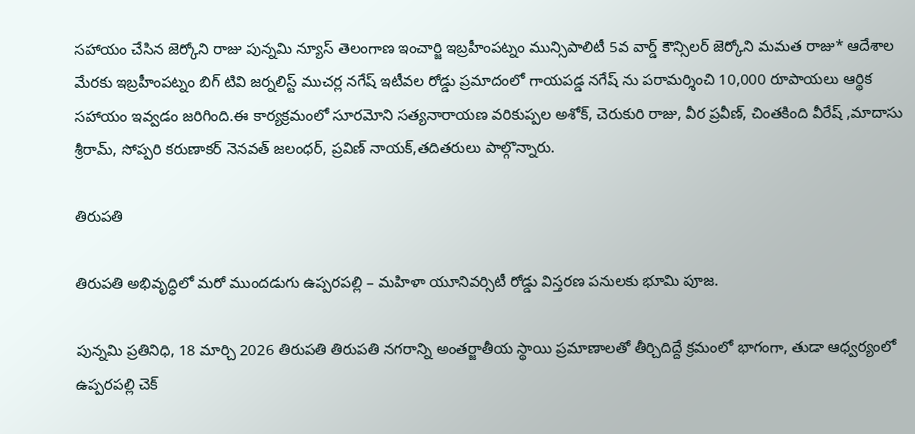సహాయం చేసిన జెర్కోని రాజు పున్నమి న్యూస్ తెలంగాణ ఇంచార్జి ఇబ్రహీంపట్నం మున్సిపాలిటీ 5వ వార్డ్ కౌన్సిలర్ జెర్కోని మమత రాజు* ఆదేశాల మేరకు ఇబ్రహీంపట్నం బిగ్ టివి జర్నలిస్ట్ ముచర్ల నగేష్ ఇటీవల రోడ్డు ప్రమాదంలో గాయపడ్డ నగేష్ ను పరామర్శించి 10,000 రూపాయలు ఆర్థిక సహాయం ఇవ్వడం జరిగింది.ఈ కార్యక్రమంలో సూరమోని సత్యనారాయణ వరికుప్పల అశోక్, చెరుకురి రాజు, వీర ప్రవీణ్, చింతకింది వీరేష్ ,మాదాసు శ్రీరామ్, సోప్పరి కరుణాకర్ నెనవత్ జలంధర్, ప్రవిణ్ నాయక్,తదితరులు పాల్గొన్నారు.

తిరుపతి

తిరుపతి అభివృద్ధిలో మరో ముందడుగు ఉప్పరపల్లి – మహిళా యూనివర్సిటీ రోడ్డు విస్తరణ పనులకు భూమి పూజ.

పున్నమి ప్రతినిధి, 18 మార్చి 2026 తిరుపతి తిరుపతి నగరాన్ని అంతర్జాతీయ స్థాయి ప్రమాణాలతో తీర్చిదిద్దే క్రమంలో భాగంగా, తుడా ఆధ్వర్యంలో ఉప్పరపల్లి చెక్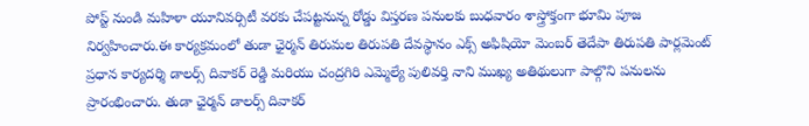పోస్ట్ నుండి మహిళా యూనివర్సిటీ వరకు చేపట్టనున్న రోడ్డు విస్తరణ పనులకు బుధవారం శాస్త్రోక్తంగా భూమి పూజ నిర్వహించారు.ఈ కార్యక్రమంలో తుడా ఛైర్మన్ తిరుమల తిరుపతి దేవస్థానం ఎక్స్ అఫిషియో మెంబర్ తెదేపా తిరుపతి పార్లమెంట్ ప్రధాన కార్యదర్శి డాలర్స్ దివాకర్ రెడ్డి మరియు చంద్రగిరి ఎమ్మెల్యే పులివర్తి నాని ముఖ్య అతిథులుగా పాల్గొని పనులను ప్రారంభించారు. తుడా ఛైర్మన్ డాలర్స్ దివాకర్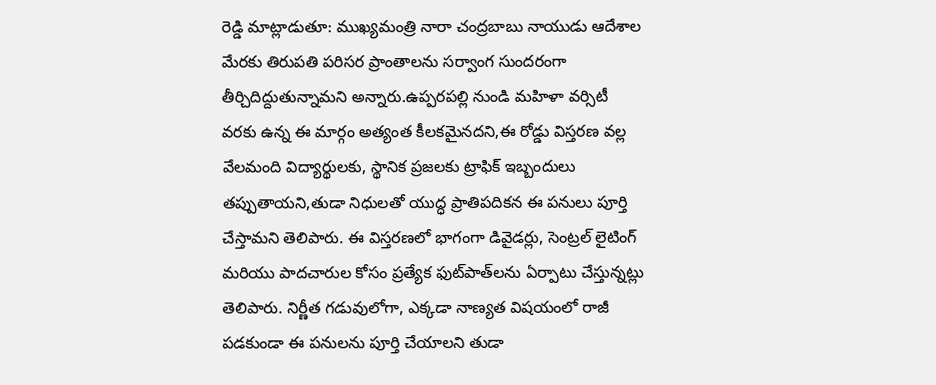రెడ్డి మాట్లాడుతూ: ముఖ్యమంత్రి నారా చంద్రబాబు నాయుడు ఆదేశాల మేరకు తిరుపతి పరిసర ప్రాంతాలను సర్వాంగ సుందరంగా తీర్చిదిద్దుతున్నామని అన్నారు.ఉప్పరపల్లి నుండి మహిళా వర్సిటీ వరకు ఉన్న ఈ మార్గం అత్యంత కీలకమైనదని,ఈ రోడ్డు విస్తరణ వల్ల వేలమంది విద్యార్థులకు, స్థానిక ప్రజలకు ట్రాఫిక్ ఇబ్బందులు తప్పుతాయని,తుడా నిధులతో యుద్ధ ప్రాతిపదికన ఈ పనులు పూర్తి చేస్తామని తెలిపారు. ఈ విస్తరణలో భాగంగా డివైడర్లు, సెంట్రల్ లైటింగ్ మరియు పాదచారుల కోసం ప్రత్యేక ఫుట్‌పాత్‌లను ఏర్పాటు చేస్తున్నట్లు తెలిపారు. నిర్ణీత గడువులోగా, ఎక్కడా నాణ్యత విషయంలో రాజీ పడకుండా ఈ పనులను పూర్తి చేయాలని తుడా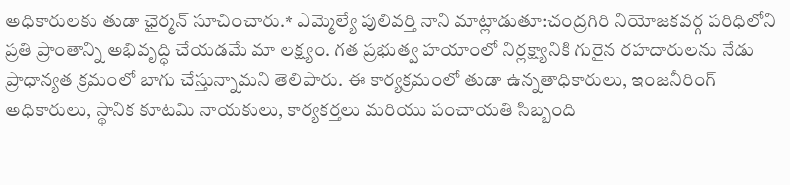అధికారులకు తుడా ఛైర్మన్ సూచించారు.* ఎమ్మెల్యే పులివర్తి నాని మాట్లాడుతూ:చంద్రగిరి నియోజకవర్గ పరిధిలోని ప్రతి ప్రాంతాన్ని అభివృద్ధి చేయడమే మా లక్ష్యం. గత ప్రభుత్వ హయాంలో నిర్లక్ష్యానికి గురైన రహదారులను నేడు ప్రాధాన్యత క్రమంలో బాగు చేస్తున్నామని తెలిపారు. ఈ కార్యక్రమంలో తుడా ఉన్నతాధికారులు, ఇంజనీరింగ్ అధికారులు, స్థానిక కూటమి నాయకులు, కార్యకర్తలు మరియు పంచాయతి సిబ్బంది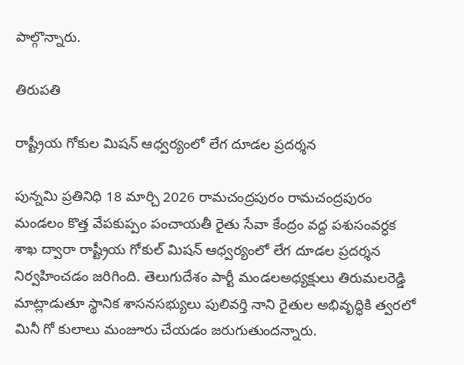పాల్గొన్నారు.

తిరుపతి

రాష్ట్రీయ గోకుల మిషన్ ఆధ్వర్యంలో లేగ దూడల ప్రదర్శన

పున్నమి ప్రతినిధి 18 మార్చి 2026 రామచంద్రపురం రామచంద్రపురం మండలం కొత్త వేపకుప్పం పంచాయతీ రైతు సేవా కేంద్రం వద్ద పశుసంవర్ధక శాఖ ద్వారా రాష్ట్రీయ గోకుల్ మిషన్ ఆధ్వర్యంలో లేగ దూడల ప్రదర్శన నిర్వహించడం జరిగింది. తెలుగుదేశం పార్టీ మండలఅధ్యక్షులు తిరుమలరెడ్డి మాట్లాడుతూ స్థానిక శాసనసభ్యులు పులివర్తి నాని రైతుల అభివృద్ధికి త్వరలో మినీ గో కులాలు మంజూరు చేయడం జరుగుతుందన్నారు.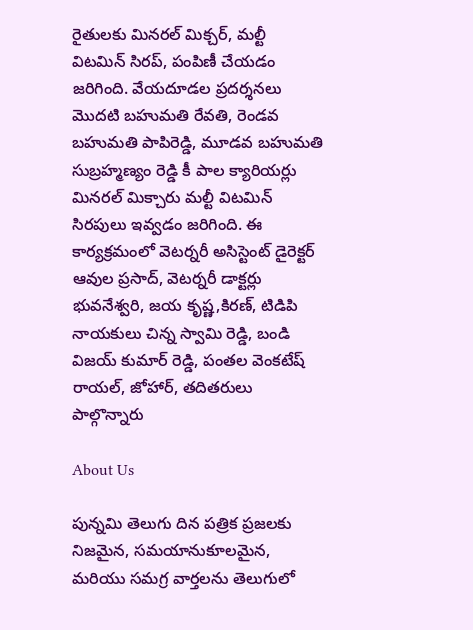రైతులకు మినరల్ మిక్చర్, మల్టీ విటమిన్ సిరప్, పంపిణీ చేయడం జరిగింది. వేయదూడల ప్రదర్శనలు మొదటి బహుమతి రేవతి, రెండవ బహుమతి పాపిరెడ్డి, మూడవ బహుమతి సుబ్రహ్మణ్యం రెడ్డి కీ పాల క్యారియర్లు మినరల్ మిక్చారు మల్టీ విటమిన్ సిరపులు ఇవ్వడం జరిగింది. ఈ కార్యక్రమంలో వెటర్నరీ అసిస్టెంట్ డైరెక్టర్ ఆవుల ప్రసాద్, వెటర్నరీ డాక్టర్లు భువనేశ్వరి, జయ కృష్ణ,కిరణ్, టిడిపి నాయకులు చిన్న స్వామి రెడ్డి, బండి విజయ్ కుమార్ రెడ్డి, పంతల వెంకటేష్ రాయల్, జోహార్, తదితరులు పాల్గొన్నారు

About Us

పున్నమి తెలుగు దిన పత్రిక ప్రజలకు నిజమైన, సమయానుకూలమైన, మరియు సమగ్ర వార్తలను తెలుగులో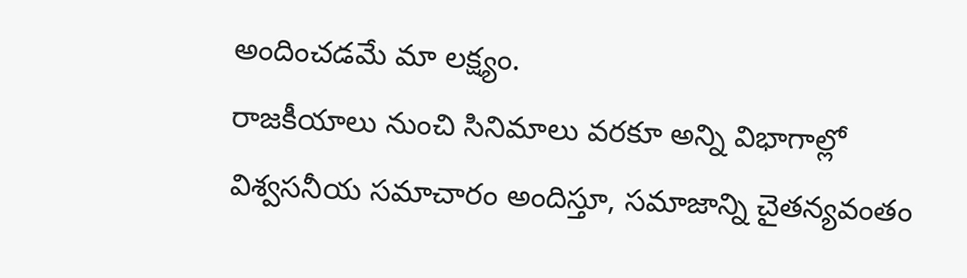అందించడమే మా లక్ష్యం.
రాజకీయాలు నుంచి సినిమాలు వరకూ అన్ని విభాగాల్లో విశ్వసనీయ సమాచారం అందిస్తూ, సమాజాన్ని చైతన్యవంతం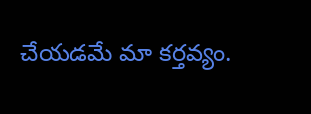చేయడమే మా కర్తవ్యం.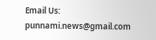Email Us: punnami.news@gmail.com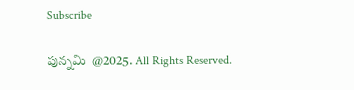Subscribe

పున్నమి  @2025. All Rights Reserved.